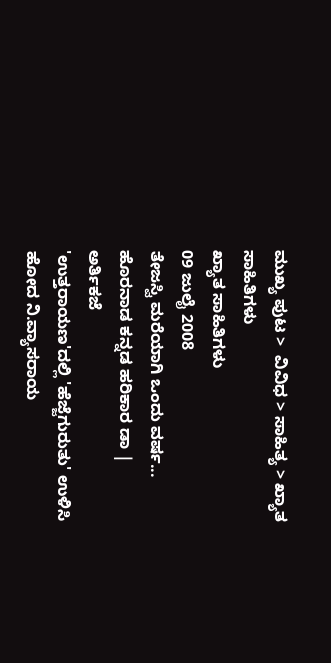ಮುಖ್ಯ ಪುಟ >  ವಿವಿಧ > ಸಾಹಿತ್ಯ > ಖ್ಯಾತ ಸಾಹಿತಿಗಳು
ಖ್ಯಾತ ಸಾಹಿತಿಗಳು
09 ಜುಲೈ 2008
ತೇಜಸ್ವಿ ಮರೆಯಾಗಿ ಒಂದು ವರ್ಷ...
ಹೊರನಾಡ ಕನ್ನಡ ಹರಿಕಾರ ಡಾ | ಅರ್ತಿಕಜೆ
'ಉತ್ತರಾಯಣ'ದಲ್ಲಿ 'ಹೆಜ್ಜೆಗುರುತು' ಉಳಿಸಿ ಹೋದ ನಿ.ವ್ಯಾಸರಾಯ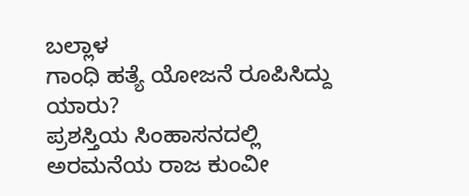ಬಲ್ಲಾಳ
ಗಾಂಧಿ ಹತ್ಯೆ ಯೋಜನೆ ರೂಪಿಸಿದ್ದು ಯಾರು?
ಪ್ರಶಸ್ತಿಯ ಸಿಂಹಾಸನದಲ್ಲಿ ಅರಮನೆಯ ರಾಜ ಕುಂವೀ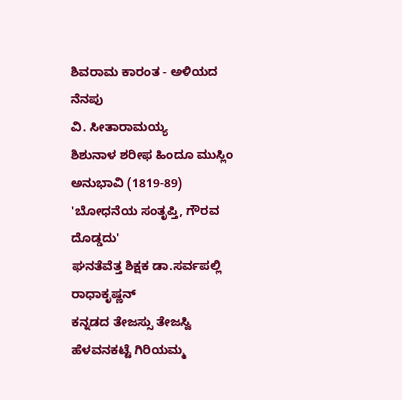ಶಿವರಾಮ ಕಾರಂತ - ಅಳಿಯದ ನೆನಪು
ವಿ. ಸೀತಾರಾಮಯ್ಯ
ಶಿಶುನಾಳ ಶರೀಫ ಹಿಂದೂ ಮುಸ್ಲಿಂ ಅನುಭಾವಿ (1819-89)
'ಬೋಧನೆಯ ಸಂತೃಪ್ತಿ, ಗೌರವ ದೊಡ್ಡದು'
ಘನತೆವೆತ್ತ ಶಿಕ್ಷಕ ಡಾ.ಸರ್ವಪಲ್ಲಿ ರಾಧಾಕೃಷ್ಣನ್
ಕನ್ನಡದ ತೇಜಸ್ಸು ತೇಜಸ್ವಿ
ಹೆಳವನಕಟ್ಟೆ ಗಿರಿಯಮ್ಮ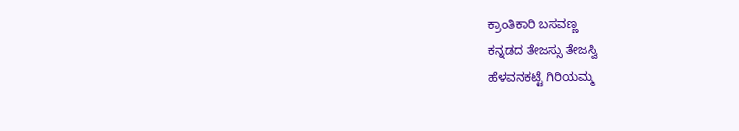ಕ್ರಾಂತಿಕಾರಿ ಬಸವಣ್ಣ
ಕನ್ನಡದ ತೇಜಸ್ಸು ತೇಜಸ್ವಿ
ಹೆಳವನಕಟ್ಟೆ ಗಿರಿಯಮ್ಮ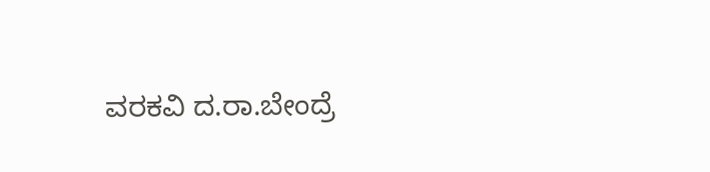ವರಕವಿ ದ.ರಾ.ಬೇಂದ್ರೆ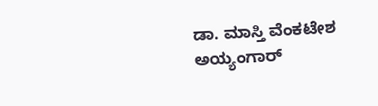ಡಾ. ಮಾಸ್ತಿ ವೆಂಕಟೇಶ ಅಯ್ಯಂಗಾರ್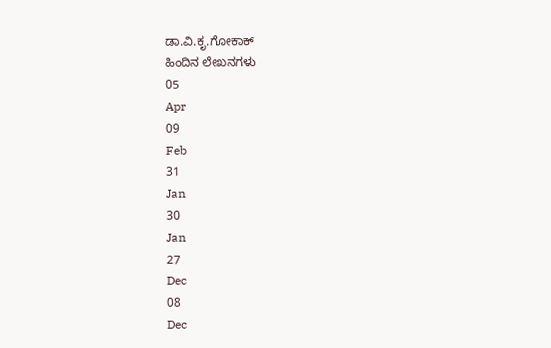ಡಾ.ವಿ.ಕೃ.ಗೋಕಾಕ್‌
ಹಿಂದಿನ ಲೇಖನಗಳು
05
Apr
09
Feb
31
Jan
30
Jan
27
Dec
08
Dec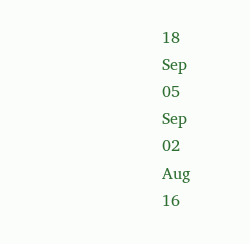18
Sep
05
Sep
02
Aug
16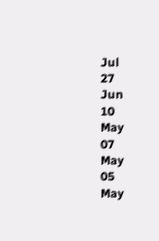Jul
27
Jun
10
May
07
May
05
May